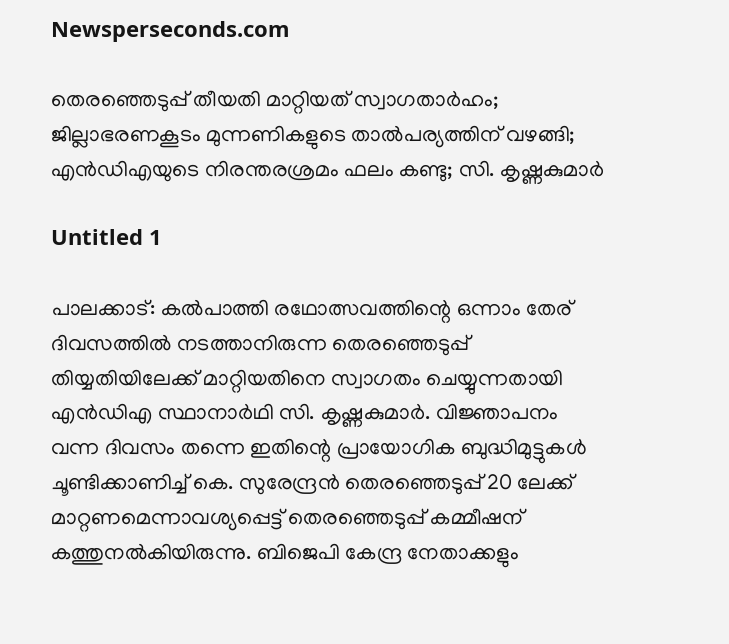Newsperseconds.com

തെരഞ്ഞെടുപ്പ് തീയതി മാറ്റിയത് സ്വാഗതാര്‍ഹം; ജില്ലാഭരണകൂടം മുന്നണികളുടെ താല്‍പര്യത്തിന് വഴങ്ങി; എന്‍ഡിഎയുടെ നിരന്തരശ്രമം ഫലം കണ്ടു; സി. കൃഷ്ണകുമാര്‍

Untitled 1

പാലക്കാട്: കല്‍പാത്തി രഥോത്സവത്തിന്റെ ഒന്നാം തേര് ദിവസത്തില്‍ നടത്താനിരുന്ന തെരഞ്ഞെടുപ്പ് തിയ്യതിയിലേക്ക് മാറ്റിയതിനെ സ്വാഗതം ചെയ്യുന്നതായി എന്‍ഡിഎ സ്ഥാനാര്‍ഥി സി. കൃഷ്ണകുമാര്‍. വിജ്ഞാപനം വന്ന ദിവസം തന്നെ ഇതിന്റെ പ്രായോഗിക ബുദ്ധിമുട്ടുകള്‍ ചൂണ്ടിക്കാണിച്ച് കെ. സുരേന്ദ്രന്‍ തെരഞ്ഞെടുപ്പ് 20 ലേക്ക് മാറ്റണമെന്നാവശ്യപ്പെട്ട് തെരഞ്ഞെടുപ്പ് കമ്മീഷന് കത്തുനല്‍കിയിരുന്നു. ബിജെപി കേന്ദ്ര നേതാക്കളും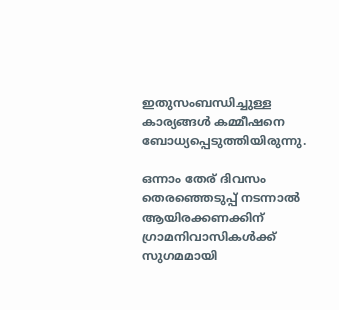ഇതുസംബന്ധിച്ചുള്ള കാര്യങ്ങള്‍ കമ്മീഷനെ ബോധ്യപ്പെടുത്തിയിരുന്നു.

ഒന്നാം തേര് ദിവസം തെരഞ്ഞെടുപ്പ് നടന്നാല്‍ ആയിരക്കണക്കിന് ഗ്രാമനിവാസികള്‍ക്ക് സുഗമമായി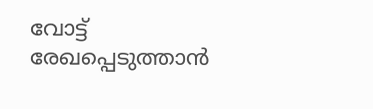വോട്ട് രേഖപ്പെടുത്താന്‍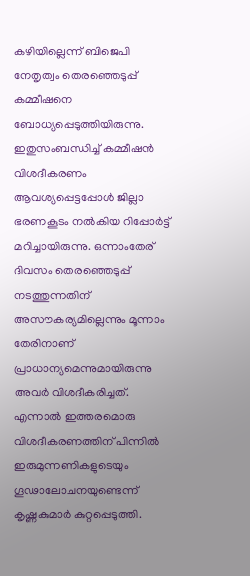കഴിയില്ലെന്ന് ബിജെപി നേതൃത്വം തെരഞ്ഞെടുപ്പ് കമ്മീഷനെ ബോധ്യപ്പെടുത്തിയിരുന്നു. ഇതുസംബന്ധിച്ച് കമ്മീഷന്‍ വിശദീകരണം ആവശ്യപ്പെട്ടപ്പോള്‍ ജില്ലാ ഭരണകൂടം നല്‍കിയ റിപ്പോര്‍ട്ട് മറിച്ചായിരുന്നു. ഒന്നാംതേര് ദിവസം തെരഞ്ഞെടുപ്പ് നടത്തുന്നതിന് അസൗകര്യമില്ലെന്നും മൂന്നാം തേരിനാണ് പ്രാധാന്യമെന്നുമായിരുന്നു അവര്‍ വിശദീകരിച്ചത്. എന്നാല്‍ ഇത്തരമൊരു വിശദീകരണത്തിന് പിന്നില്‍ ഇരുമുന്നണികളുടെയും ഗൂഢാലോചനയുണ്ടെന്ന് കൃഷ്ണകുമാര്‍ കുറ്റപ്പെടുത്തി.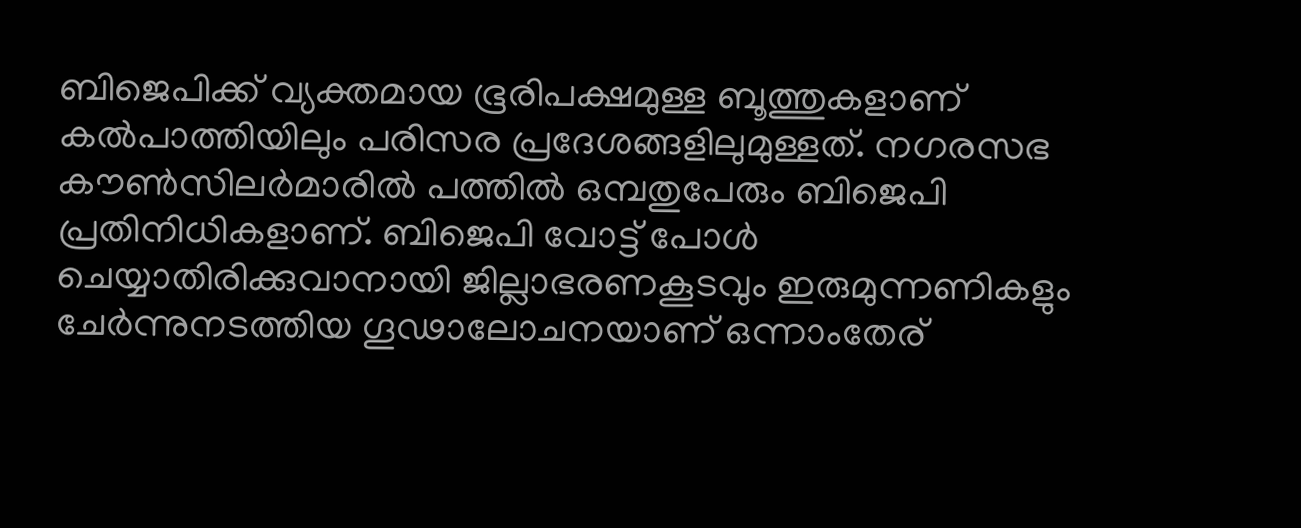ബിജെപിക്ക് വ്യക്തമായ ഭൂരിപക്ഷമുള്ള ബൂത്തുകളാണ് കല്‍പാത്തിയിലും പരിസര പ്രദേശങ്ങളിലുമുള്ളത്. നഗരസഭ കൗണ്‍സിലര്‍മാരില്‍ പത്തില്‍ ഒമ്പതുപേരും ബിജെപി പ്രതിനിധികളാണ്. ബിജെപി വോട്ട് പോള്‍ ചെയ്യാതിരിക്കുവാനായി ജില്ലാഭരണകൂടവും ഇരുമുന്നണികളും ചേര്‍ന്നുനടത്തിയ ഗൂഢാലോചനയാണ് ഒന്നാംതേര്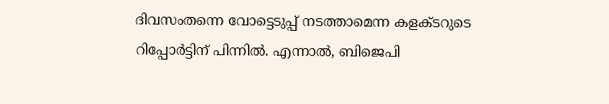ദിവസംതന്നെ വോട്ടെടുപ്പ് നടത്താമെന്ന കളക്ടറുടെ റിപ്പോര്‍ട്ടിന് പിന്നില്‍. എന്നാല്‍, ബിജെപി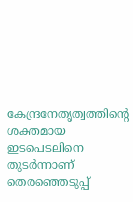കേന്ദ്രനേതൃത്വത്തിന്റെ ശക്തമായ ഇടപെടലിനെ തുടര്‍ന്നാണ് തെരഞ്ഞെടുപ്പ്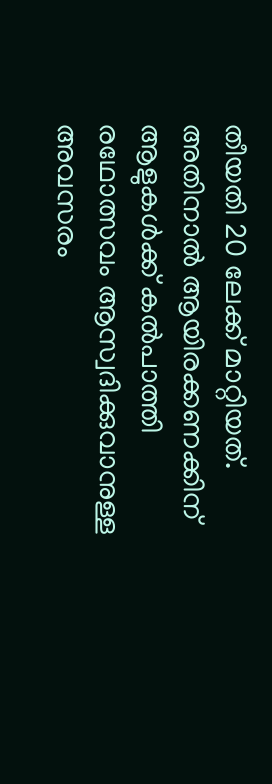തീയതി 20 ലേക്ക് മാറ്റിയത്. അതിനാല്‍ ആയിരക്കണക്കിന് ആളുകള്‍ക്ക് കല്‍പാത്തി രഥോത്സവം ആസ്വദിക്കുവാനുള്ള അവസരം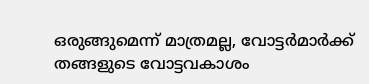ഒരുങ്ങുമെന്ന് മാത്രമല്ല, വോട്ടര്‍മാര്‍ക്ക് തങ്ങളുടെ വോട്ടവകാശം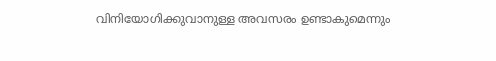വിനിയോഗിക്കുവാനുള്ള അവസരം ഉണ്ടാകുമെന്നും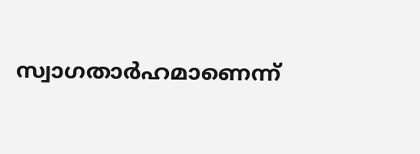സ്വാഗതാര്‍ഹമാണെന്ന്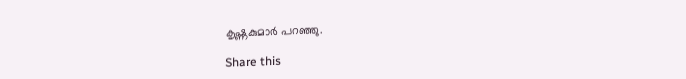കൃഷ്ണകുമാര്‍ പറഞ്ഞു.

Share this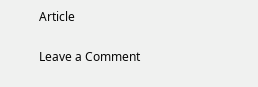Article

Leave a Comment